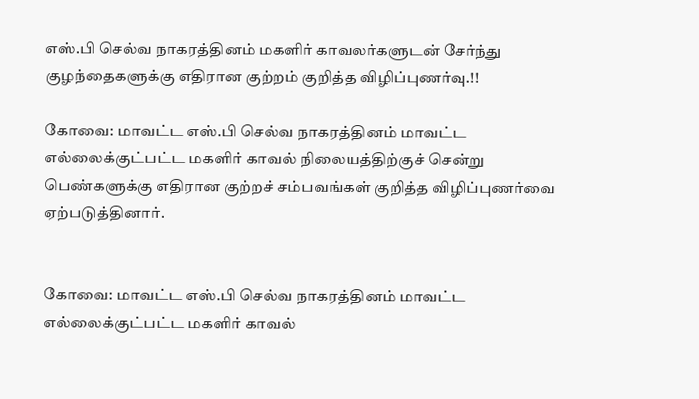எஸ்.பி செல்வ நாகரத்தினம் மகளிர் காவலர்களுடன் சேர்ந்து குழந்தைகளுக்கு எதிரான குற்றம் குறித்த விழிப்புணர்வு.!!

கோவை: மாவட்ட எஸ்.பி செல்வ நாகரத்தினம் மாவட்ட எல்லைக்குட்பட்ட மகளிர் காவல் நிலையத்திற்குச் சென்று பெண்களுக்கு எதிரான குற்றச் சம்பவங்கள் குறித்த விழிப்புணர்வை ஏற்படுத்தினார்.


கோவை: மாவட்ட எஸ்.பி செல்வ நாகரத்தினம் மாவட்ட எல்லைக்குட்பட்ட மகளிர் காவல்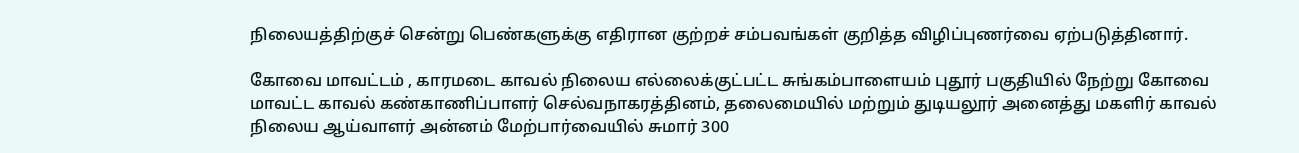நிலையத்திற்குச் சென்று பெண்களுக்கு எதிரான குற்றச் சம்பவங்கள் குறித்த விழிப்புணர்வை ஏற்படுத்தினார்.

கோவை மாவட்டம் , காரமடை காவல் நிலைய எல்லைக்குட்பட்ட சுங்கம்பாளையம் புதூர் பகுதியில் நேற்று கோவை மாவட்ட காவல் கண்காணிப்பாளர் செல்வநாகரத்தினம், தலைமையில் மற்றும் துடியலூர் அனைத்து மகளிர் காவல் நிலைய ஆய்வாளர் அன்னம் மேற்பார்வையில் சுமார் 300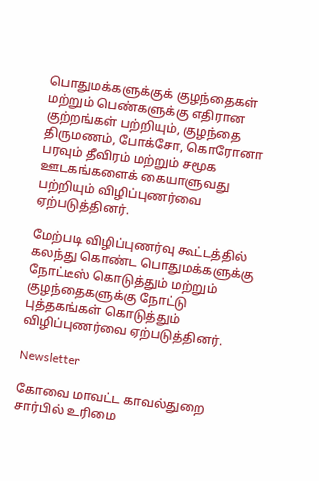பொதுமக்களுக்குக் குழந்தைகள் மற்றும் பெண்களுக்கு எதிரான குற்றங்கள் பற்றியும், குழந்தை திருமணம், போக்சோ, கொரோனா பரவும் தீவிரம் மற்றும் சமூக ஊடகங்களைக் கையாளுவது பற்றியும் விழிப்புணர்வை ஏற்படுத்தினர்.

மேற்படி விழிப்புணர்வு கூட்டத்தில் கலந்து கொண்ட பொதுமக்களுக்கு நோட்டீஸ் கொடுத்தும் மற்றும் குழந்தைகளுக்கு நோட்டு புத்தகங்கள் கொடுத்தும் விழிப்புணர்வை ஏற்படுத்தினர்.

Newsletter

கோவை மாவட்ட காவல்துறை சார்பில் உரிமை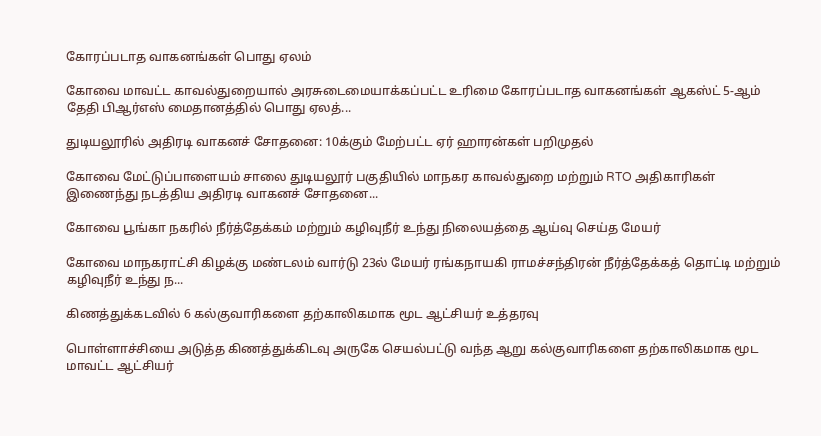கோரப்படாத வாகனங்கள் பொது ஏலம்

கோவை மாவட்ட காவல்துறையால் அரசுடைமையாக்கப்பட்ட உரிமை கோரப்படாத வாகனங்கள் ஆகஸ்ட் 5-ஆம் தேதி பிஆர்எஸ் மைதானத்தில் பொது ஏலத்...

துடியலூரில் அதிரடி வாகனச் சோதனை: 10க்கும் மேற்பட்ட ஏர் ஹாரன்கள் பறிமுதல்

கோவை மேட்டுப்பாளையம் சாலை துடியலூர் பகுதியில் மாநகர காவல்துறை மற்றும் RTO அதிகாரிகள் இணைந்து நடத்திய அதிரடி வாகனச் சோதனை...

கோவை பூங்கா நகரில் நீர்த்தேக்கம் மற்றும் கழிவுநீர் உந்து நிலையத்தை ஆய்வு செய்த மேயர்

கோவை மாநகராட்சி கிழக்கு மண்டலம் வார்டு 23ல் மேயர் ரங்கநாயகி ராமச்சந்திரன் நீர்த்தேக்கத் தொட்டி மற்றும் கழிவுநீர் உந்து ந...

கிணத்துக்கடவில் 6 கல்குவாரிகளை தற்காலிகமாக மூட ஆட்சியர் உத்தரவு

பொள்ளாச்சியை அடுத்த கிணத்துக்கிடவு அருகே செயல்பட்டு வந்த ஆறு கல்குவாரிகளை தற்காலிகமாக மூட மாவட்ட ஆட்சியர்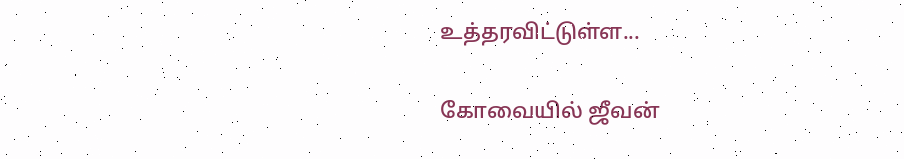உத்தரவிட்டுள்ள...

கோவையில் ஜீவன்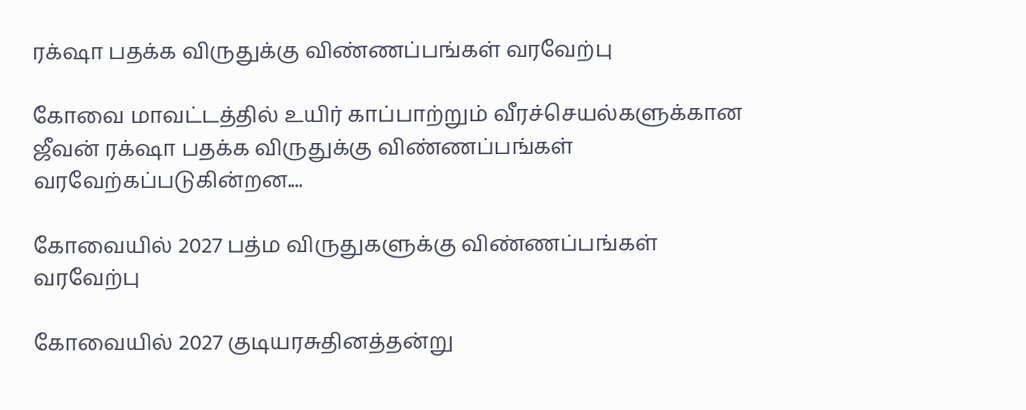ரக்‌ஷா பதக்க விருதுக்கு விண்ணப்பங்கள் வரவேற்பு

கோவை மாவட்டத்தில் உயிர் காப்பாற்றும் வீரச்செயல்களுக்கான ஜீவன் ரக்‌ஷா பதக்க விருதுக்கு விண்ணப்பங்கள் வரவேற்கப்படுகின்றன....

கோவையில் 2027 பத்ம விருதுகளுக்கு விண்ணப்பங்கள் வரவேற்பு

கோவையில் 2027 குடியரசுதினத்தன்று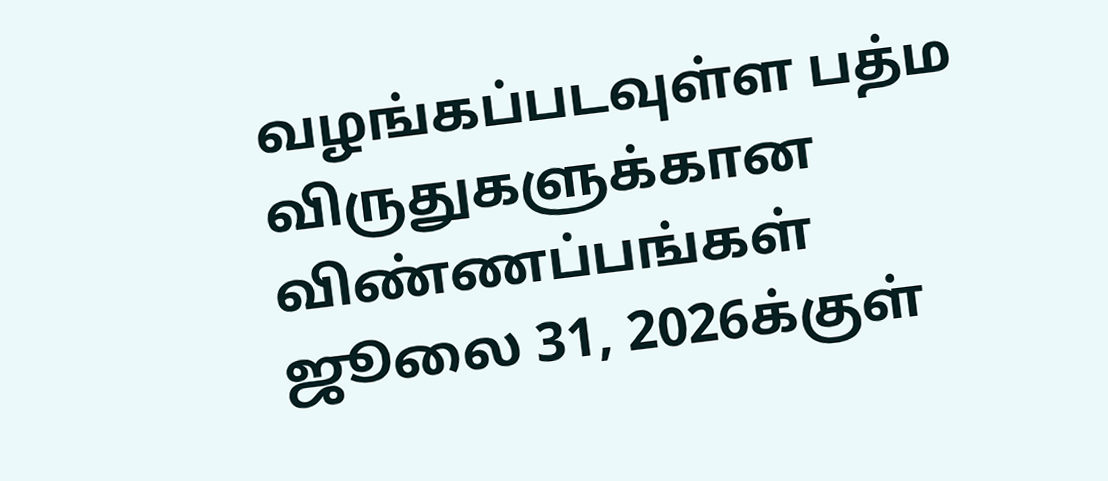வழங்கப்படவுள்ள பத்ம விருதுகளுக்கான விண்ணப்பங்கள் ஜூலை 31, 2026க்குள்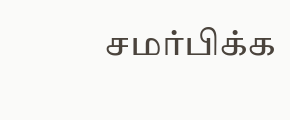சமர்பிக்க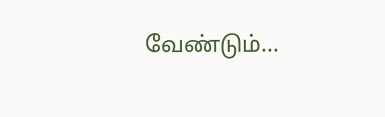வேண்டும்...